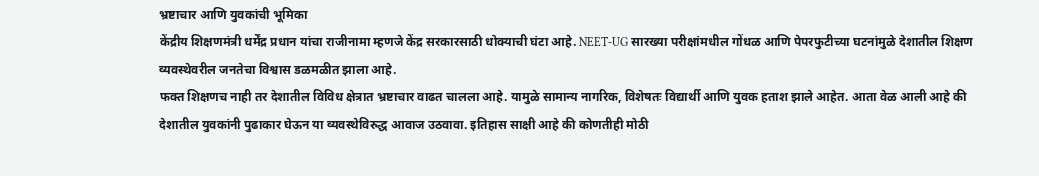भ्रष्टाचार आणि युवकांची भूमिका
केंद्रीय शिक्षणमंत्री धर्मेंद्र प्रधान यांचा राजीनामा म्हणजे केंद्र सरकारसाठी धोक्याची घंटा आहे. NEET-UG सारख्या परीक्षांमधील गोंधळ आणि पेपरफुटीच्या घटनांमुळे देशातील शिक्षण व्यवस्थेवरील जनतेचा विश्वास डळमळीत झाला आहे.
फक्त शिक्षणच नाही तर देशातील विविध क्षेत्रात भ्रष्टाचार वाढत चालला आहे. यामुळे सामान्य नागरिक, विशेषतः विद्यार्थी आणि युवक हताश झाले आहेत. आता वेळ आली आहे की देशातील युवकांनी पुढाकार घेऊन या व्यवस्थेविरुद्ध आवाज उठवावा. इतिहास साक्षी आहे की कोणतीही मोठी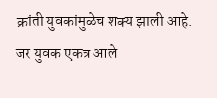क्रांती युवकांमुळेच शक्य झाली आहे.
जर युवक एकत्र आले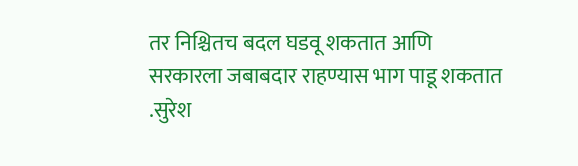तर निश्चितच बदल घडवू शकतात आणि सरकारला जबाबदार राहण्यास भाग पाडू शकतात
.सुरेश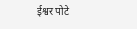ईश्वर पोटे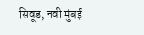सिवूड, नवी मुंबई